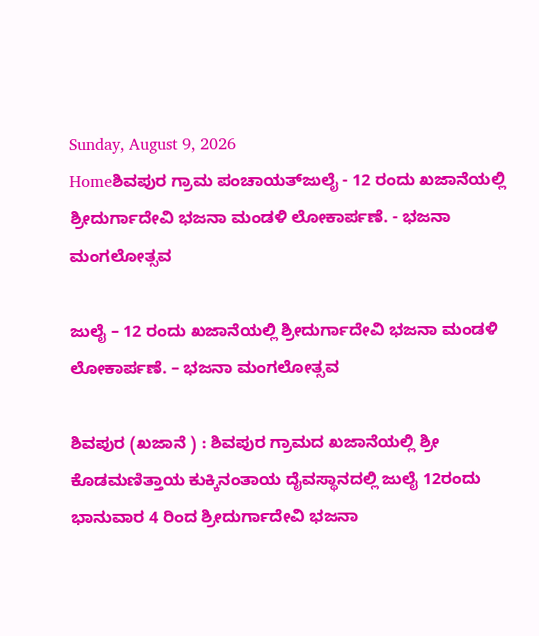Sunday, August 9, 2026
Homeಶಿವಪುರ ಗ್ರಾಮ ಪಂಚಾಯತ್‌ಜುಲೈ - 12 ರಂದು ಖಜಾನೆಯಲ್ಲಿ ಶ್ರೀದುರ್ಗಾದೇವಿ ಭಜನಾ ಮಂಡಳಿ ಲೋಕಾರ್ಪಣೆ. - ಭಜನಾ ಮಂಗಲೋತ್ಸವ

ಜುಲೈ – 12 ರಂದು ಖಜಾನೆಯಲ್ಲಿ ಶ್ರೀದುರ್ಗಾದೇವಿ ಭಜನಾ ಮಂಡಳಿ ಲೋಕಾರ್ಪಣೆ. – ಭಜನಾ ಮಂಗಲೋತ್ಸವ

ಶಿವಪುರ (ಖಜಾನೆ ) : ಶಿವಪುರ ಗ್ರಾಮದ ಖಜಾನೆಯಲ್ಲಿ ಶ್ರೀ ಕೊಡಮಣಿತ್ತಾಯ ಕುಕ್ಕಿನಂತಾಯ ದೈವಸ್ಥಾನದಲ್ಲಿ ಜುಲೈ 12ರಂದು ಭಾನುವಾರ 4 ರಿಂದ ಶ್ರೀದುರ್ಗಾದೇವಿ ಭಜನಾ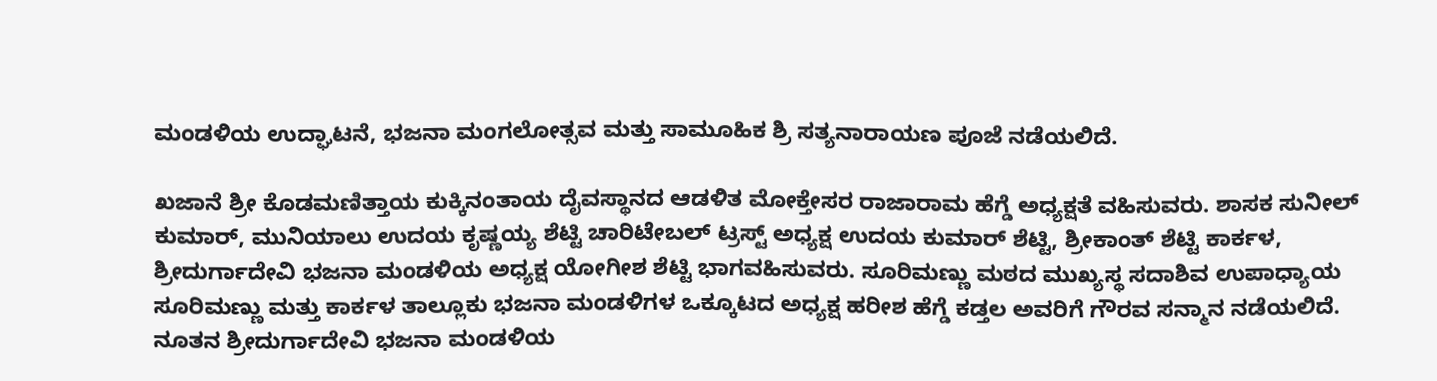ಮಂಡಳಿಯ ಉದ್ಘಾಟನೆ, ಭಜನಾ ಮಂಗಲೋತ್ಸವ ಮತ್ತು ಸಾಮೂಹಿಕ ಶ್ರಿ ಸತ್ಯನಾರಾಯಣ ಪೂಜೆ ನಡೆಯಲಿದೆ.

ಖಜಾನೆ ಶ್ರೀ ಕೊಡಮಣಿತ್ತಾಯ ಕುಕ್ಕಿನಂತಾಯ ದೈವಸ್ಥಾನದ ಆಡಳಿತ ಮೋಕ್ತೇಸರ ರಾಜಾರಾಮ ಹೆಗ್ಡೆ ಅಧ್ಯಕ್ಷತೆ ವಹಿಸುವರು. ಶಾಸಕ ಸುನೀಲ್‌ ಕುಮಾರ್‌, ಮುನಿಯಾಲು ಉದಯ ಕೃಷ್ಣಯ್ಯ ಶೆಟ್ಟಿ ಚಾರಿಟೇಬಲ್‌ ಟ್ರಸ್ಟ್‌ ಅಧ್ಯಕ್ಷ ಉದಯ ಕುಮಾರ್‌ ಶೆಟ್ಟಿ, ಶ್ರೀಕಾಂತ್‌ ಶೆಟ್ಟಿ ಕಾರ್ಕಳ, ಶ್ರೀದುರ್ಗಾದೇವಿ ಭಜನಾ ಮಂಡಳಿಯ ಅಧ್ಯಕ್ಷ ಯೋಗೀಶ ಶೆಟ್ಟಿ ಭಾಗವಹಿಸುವರು. ಸೂರಿಮಣ್ಣು ಮಠದ ಮುಖ್ಯಸ್ಥ ಸದಾಶಿವ ಉಪಾಧ್ಯಾಯ ಸೂರಿಮಣ್ಣು ಮತ್ತು ಕಾರ್ಕಳ ತಾಲ್ಲೂಕು ಭಜನಾ ಮಂಡಳಿಗಳ ಒಕ್ಕೂಟದ ಅಧ್ಯಕ್ಷ ಹರೀಶ ಹೆಗ್ಡೆ ಕಡ್ತಲ ಅವರಿಗೆ ಗೌರವ ಸನ್ಮಾನ ನಡೆಯಲಿದೆ. ನೂತನ ಶ್ರೀದುರ್ಗಾದೇವಿ ಭಜನಾ ಮಂಡಳಿಯ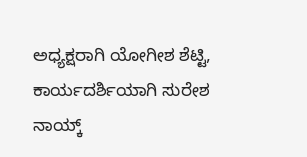ಅಧ್ಯಕ್ಷರಾಗಿ ಯೋಗೀಶ ಶೆಟ್ಟಿ, ಕಾರ್ಯದರ್ಶಿಯಾಗಿ ಸುರೇಶ ನಾಯ್ಕ್‌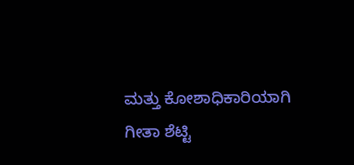ಮತ್ತು ಕೋಶಾಧಿಕಾರಿಯಾಗಿ ಗೀತಾ ಶೆಟ್ಟಿ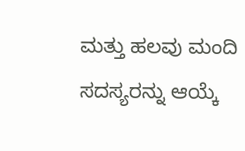ಮತ್ತು ಹಲವು ಮಂದಿ ಸದಸ್ಯರನ್ನು ಆಯ್ಕೆ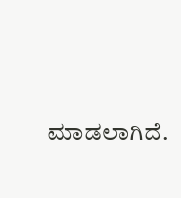ಮಾಡಲಾಗಿದೆ.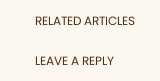RELATED ARTICLES

LEAVE A REPLY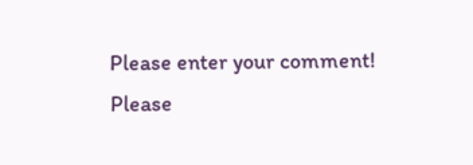Please enter your comment!
Please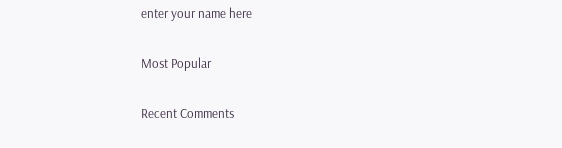enter your name here

Most Popular

Recent Comments